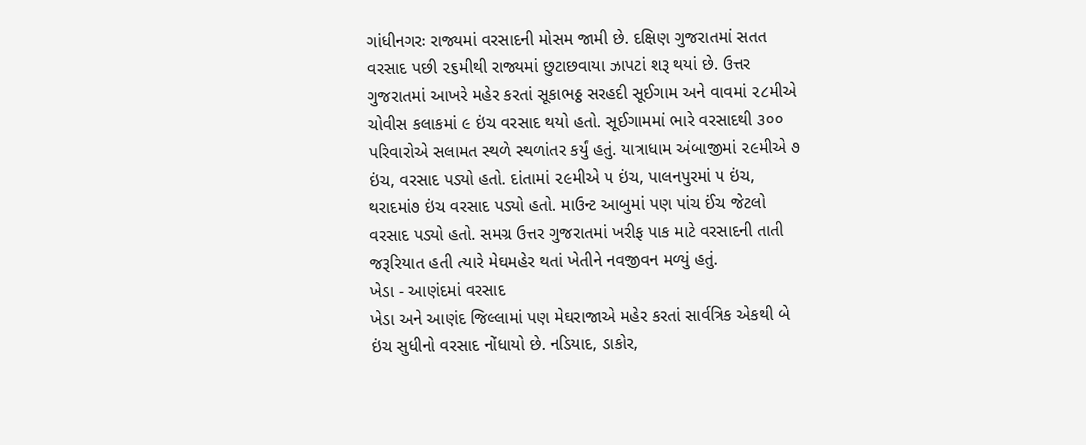ગાંધીનગરઃ રાજ્યમાં વરસાદની મોસમ જામી છે. દક્ષિણ ગુજરાતમાં સતત વરસાદ પછી ૨૬મીથી રાજ્યમાં છુટાછવાયા ઝાપટાં શરૂ થયાં છે. ઉત્તર ગુજરાતમાં આખરે મહેર કરતાં સૂકાભઠ્ઠ સરહદી સૂઈગામ અને વાવમાં ૨૮મીએ ચોવીસ કલાકમાં ૯ ઇંચ વરસાદ થયો હતો. સૂઈગામમાં ભારે વરસાદથી ૩૦૦ પરિવારોએ સલામત સ્થળે સ્થળાંતર કર્યું હતું. યાત્રાધામ અંબાજીમાં ૨૯મીએ ૭ ઇંચ, વરસાદ પડ્યો હતો. દાંતામાં ૨૯મીએ ૫ ઇંચ, પાલનપુરમાં ૫ ઇંચ, થરાદમાં૭ ઇંચ વરસાદ પડ્યો હતો. માઉન્ટ આબુમાં પણ પાંચ ઈંચ જેટલો વરસાદ પડ્યો હતો. સમગ્ર ઉત્તર ગુજરાતમાં ખરીફ પાક માટે વરસાદની તાતી જરૂરિયાત હતી ત્યારે મેઘમહેર થતાં ખેતીને નવજીવન મળ્યું હતું.
ખેડા - આણંદમાં વરસાદ
ખેડા અને આણંદ જિલ્લામાં પણ મેઘરાજાએ મહેર કરતાં સાર્વત્રિક એકથી બે ઇંચ સુધીનો વરસાદ નોંધાયો છે. નડિયાદ, ડાકોર,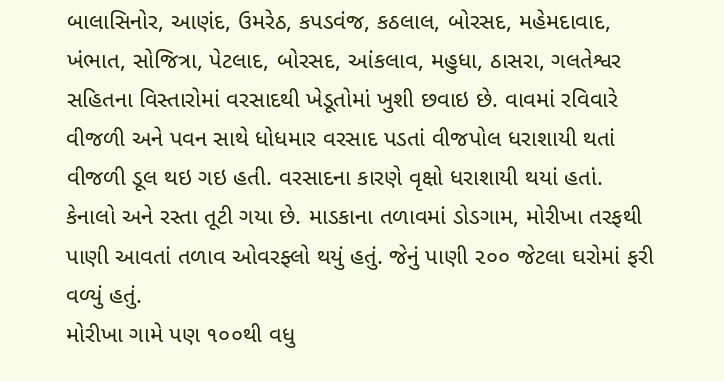બાલાસિનોર, આણંદ, ઉમરેઠ, કપડવંજ, કઠલાલ, બોરસદ, મહેમદાવાદ, ખંભાત, સોજિત્રા, પેટલાદ, બોરસદ, આંકલાવ, મહુધા, ઠાસરા, ગલતેશ્વર સહિતના વિસ્તારોમાં વરસાદથી ખેડૂતોમાં ખુશી છવાઇ છે. વાવમાં રવિવારે વીજળી અને પવન સાથે ધોધમાર વરસાદ પડતાં વીજપોલ ધરાશાયી થતાં વીજળી ડૂલ થઇ ગઇ હતી. વરસાદના કારણે વૃક્ષો ધરાશાયી થયાં હતાં. કેનાલો અને રસ્તા તૂટી ગયા છે. માડકાના તળાવમાં ડોડગામ, મોરીખા તરફથી પાણી આવતાં તળાવ ઓવરફ્લો થયું હતું. જેનું પાણી ૨૦૦ જેટલા ઘરોમાં ફરી વળ્યું હતું.
મોરીખા ગામે પણ ૧૦૦થી વધુ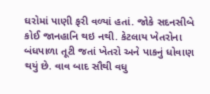ઘરોમાં પાણી ફરી વળ્યાં હતાં. જોકે સદનસીબે કોઈ જાનહાનિ થઇ નથી. કેટલાય ખેતરોના બંધપાળા તૂટી જતાં ખેતરો અને પાકનું ધોવાણ થયું છે. વાવ બાદ સૌથી વધુ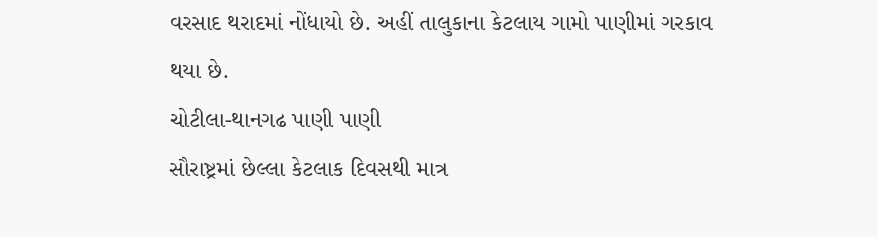વરસાદ થરાદમાં નોંધાયો છે. અહીં તાલુકાના કેટલાય ગામો પાણીમાં ગરકાવ થયા છે.
ચોટીલા-થાનગઢ પાણી પાણી
સૌરાષ્ટ્રમાં છેલ્લા કેટલાક દિવસથી માત્ર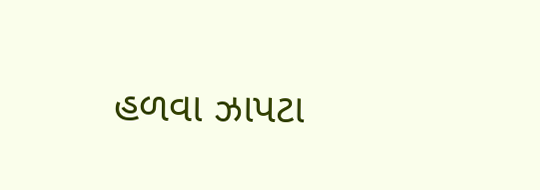હળવા ઝાપટા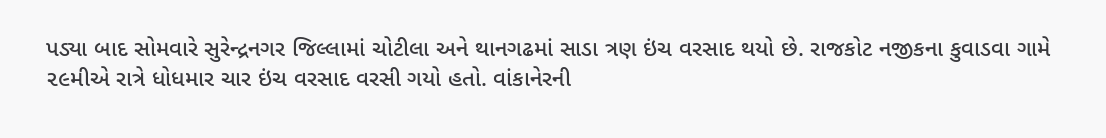પડ્યા બાદ સોમવારે સુરેન્દ્રનગર જિલ્લામાં ચોટીલા અને થાનગઢમાં સાડા ત્રણ ઇંચ વરસાદ થયો છે. રાજકોટ નજીકના કુવાડવા ગામે ૨૯મીએ રાત્રે ધોધમાર ચાર ઇંચ વરસાદ વરસી ગયો હતો. વાંકાનેરની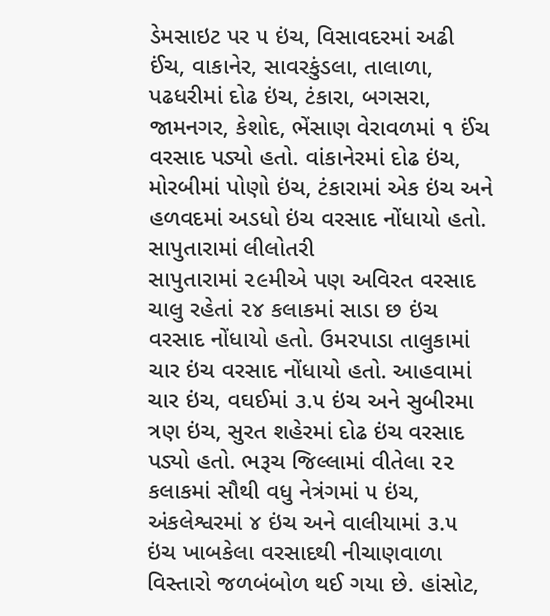ડેમસાઇટ પર ૫ ઇંચ, વિસાવદરમાં અઢી ઈંચ, વાકાનેર, સાવરકુંડલા, તાલાળા, પઢધરીમાં દોઢ ઇંચ, ટંકારા, બગસરા, જામનગર, કેશોદ, ભેંસાણ વેરાવળમાં ૧ ઈંચ વરસાદ પડ્યો હતો. વાંકાનેરમાં દોઢ ઇંચ, મોરબીમાં પોણો ઇંચ, ટંકારામાં એક ઇંચ અને હળવદમાં અડધો ઇંચ વરસાદ નોંધાયો હતો.
સાપુતારામાં લીલોતરી
સાપુતારામાં ૨૯મીએ પણ અવિરત વરસાદ ચાલુ રહેતાં ૨૪ કલાકમાં સાડા છ ઇંચ વરસાદ નોંધાયો હતો. ઉમરપાડા તાલુકામાં ચાર ઇંચ વરસાદ નોંધાયો હતો. આહવામાં ચાર ઇંચ, વઘઈમાં ૩.૫ ઇંચ અને સુબીરમા ત્રણ ઇંચ, સુરત શહેરમાં દોઢ ઇંચ વરસાદ પડ્યો હતો. ભરૂચ જિલ્લામાં વીતેલા ૨૨ કલાકમાં સૌથી વધુ નેત્રંગમાં ૫ ઇંચ, અંકલેશ્વરમાં ૪ ઇંચ અને વાલીયામાં ૩.૫ ઇંચ ખાબકેલા વરસાદથી નીચાણવાળા વિસ્તારો જળબંબોળ થઈ ગયા છે. હાંસોટ,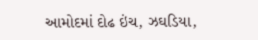આમોદમાં દોઢ ઇંચ, ઝઘડિયા,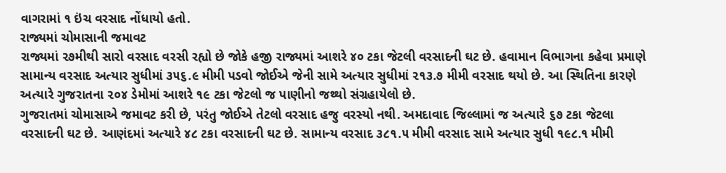વાગરામાં ૧ ઇંચ વરસાદ નોંધાયો હતો.
રાજ્યમાં ચોમાસાની જમાવટ
રાજ્યમાં ૨૭મીથી સારો વરસાદ વરસી રહ્યો છે જોકે હજી રાજ્યમાં આશરે ૪૦ ટકા જેટલી વરસાદની ઘટ છે. હવામાન વિભાગના કહેવા પ્રમાણે સામાન્ય વરસાદ અત્યાર સુધીમાં ૩૫૬.૯ મીમી પડવો જોઈએ જેની સામે અત્યાર સુધીમાં ૨૧૩.૭ મીમી વરસાદ થયો છે. આ સ્થિતિના કારણે અત્યારે ગુજરાતના ૨૦૪ ડેમોમાં આશરે ૧૯ ટકા જેટલો જ પાણીનો જથ્થો સંગ્રહાયેલો છે.
ગુજરાતમાં ચોમાસાએ જમાવટ કરી છે, પરંતુ જોઈએ તેટલો વરસાદ હજુ વરસ્યો નથી. અમદાવાદ જિલ્લામાં જ અત્યારે ૬૭ ટકા જેટલા વરસાદની ઘટ છે. આણંદમાં અત્યારે ૪૮ ટકા વરસાદની ઘટ છે. સામાન્ય વરસાદ ૩૮૧.૫ મીમી વરસાદ સામે અત્યાર સુધી ૧૯૮.૧ મીમી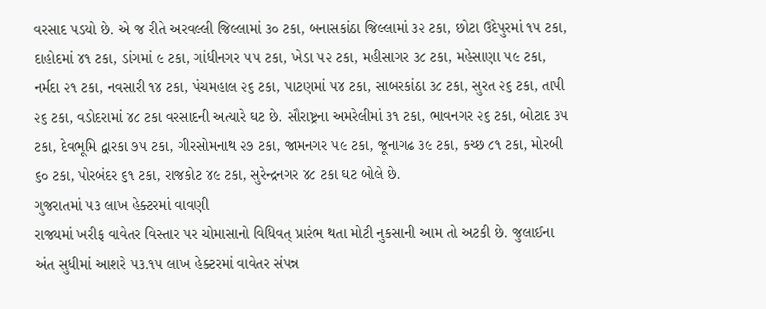વરસાદ પડયો છે. એ જ રીતે અરવલ્લી જિલ્લામાં ૩૦ ટકા, બનાસકાંઠા જિલ્લામાં ૩૨ ટકા, છોટા ઉદેપુરમાં ૧૫ ટકા, દાહોદમાં ૪૧ ટકા, ડાંગમાં ૯ ટકા, ગાંધીનગર ૫૫ ટકા, ખેડા ૫૨ ટકા, મહીસાગર ૩૮ ટકા, મહેસાણા ૫૯ ટકા, નર્મદા ૨૧ ટકા, નવસારી ૧૪ ટકા, પંચમહાલ ૨૬ ટકા, પાટણમાં ૫૪ ટકા, સાબરકાંઠા ૩૮ ટકા, સુરત ૨૬ ટકા, તાપી ૨૬ ટકા, વડોદરામાં ૪૮ ટકા વરસાદની અત્યારે ઘટ છે. સૌરાષ્ટ્રના અમરેલીમાં ૩૧ ટકા, ભાવનગર ૨૬ ટકા, બોટાદ ૩૫ ટકા, દેવભૂમિ દ્વારકા ૭૫ ટકા, ગીરસોમનાથ ૨૭ ટકા, જામનગર ૫૯ ટકા, જૂનાગઢ ૩૯ ટકા, કચ્છ ૮૧ ટકા, મોરબી ૬૦ ટકા, પોરબંદર ૬૧ ટકા, રાજકોટ ૪૯ ટકા, સુરેન્દ્રનગર ૪૮ ટકા ઘટ બોલે છે.
ગુજરાતમાં ૫૩ લાખ હેક્ટરમાં વાવણી
રાજ્યમાં ખરીફ વાવેતર વિસ્તાર પર ચોમાસાનો વિધિવત્ પ્રારંભ થતા મોટી નુકસાની આમ તો અટકી છે. જુલાઈના અંત સુધીમાં આશરે ૫૩.૧૫ લાખ હેક્ટરમાં વાવેતર સંપન્ન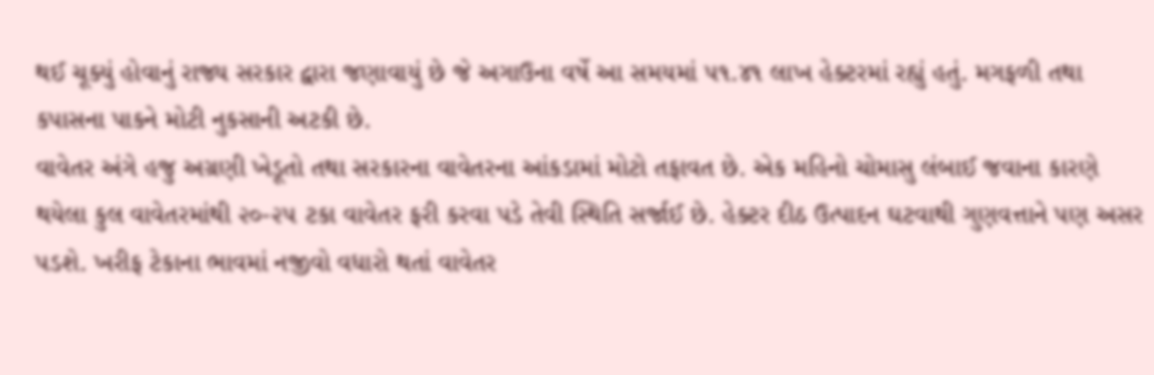થઈ ચૂક્યું હોવાનું રાજ્ય સરકાર દ્વારા જણાવાયું છે જે અગાઉના વર્ષે આ સમયમાં ૫૧.૪૧ લાખ હેક્ટરમાં રહ્યું હતું. મગફળી તથા કપાસના પાકને મોટી નુકસાની અટકી છે.
વાવેતર અંગે હજુ અગ્રણી ખેડૂતો તથા સરકારના વાવેતરના આંકડામાં મોટો તફાવત છે. એક મહિનો ચોમાસુ લંબાઈ જવાના કારણે થયેલા કુલ વાવેતરમાંથી ૨૦-૨૫ ટકા વાવેતર ફરી કરવા પડે તેવી સ્થિતિ સર્જાઈ છે. હેક્ટર દીઠ ઉત્પાદન ઘટવાથી ગુણવત્તાને પણ અસર પડશે. ખરીફ ટેકાના ભાવમાં નજીવો વધારો થતાં વાવેતર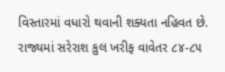વિસ્તારમાં વધારો થવાની શક્યતા નહિવત છે. રાજ્યમાં સરેરાશ કુલ ખરીફ વાવેતર ૮૪-૮૫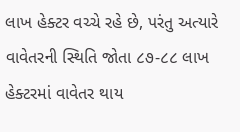લાખ હેક્ટર વચ્ચે રહે છે, પરંતુ અત્યારે વાવેતરની સ્થિતિ જોતા ૮૭-૮૮ લાખ હેક્ટરમાં વાવેતર થાય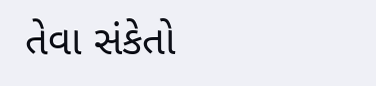તેવા સંકેતો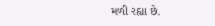મળી રહ્યા છે.